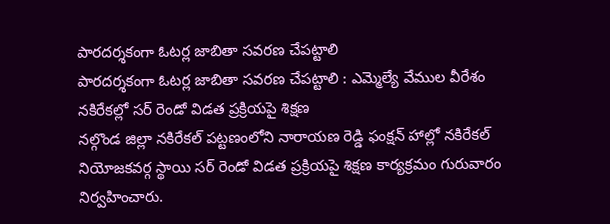పారదర్శకంగా ఓటర్ల జాబితా సవరణ చేపట్టాలి
పారదర్శకంగా ఓటర్ల జాబితా సవరణ చేపట్టాలి : ఎమ్మెల్యే వేముల వీరేశం
నకిరేకల్లో సర్ రెండో విడత ప్రక్రియపై శిక్షణ
నల్గొండ జిల్లా నకిరేకల్ పట్టణంలోని నారాయణ రెడ్డి ఫంక్షన్ హాల్లో నకిరేకల్ నియోజకవర్గ స్థాయి సర్ రెండో విడత ప్రక్రియపై శిక్షణ కార్యక్రమం గురువారం నిర్వహించారు.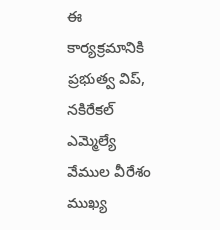ఈ కార్యక్రమానికి ప్రభుత్వ విప్, నకిరేకల్ ఎమ్మెల్యే వేముల వీరేశం ముఖ్య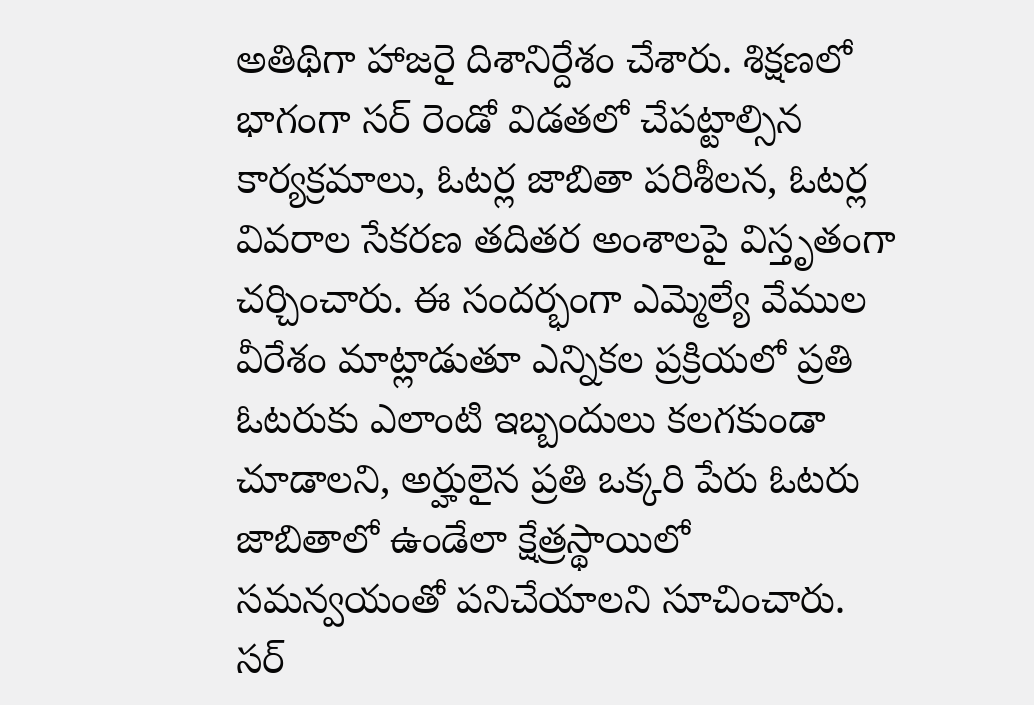అతిథిగా హాజరై దిశానిర్దేశం చేశారు. శిక్షణలో భాగంగా సర్ రెండో విడతలో చేపట్టాల్సిన కార్యక్రమాలు, ఓటర్ల జాబితా పరిశీలన, ఓటర్ల వివరాల సేకరణ తదితర అంశాలపై విస్తృతంగా చర్చించారు. ఈ సందర్భంగా ఎమ్మెల్యే వేముల వీరేశం మాట్లాడుతూ ఎన్నికల ప్రక్రియలో ప్రతి ఓటరుకు ఎలాంటి ఇబ్బందులు కలగకుండా చూడాలని, అర్హులైన ప్రతి ఒక్కరి పేరు ఓటరు జాబితాలో ఉండేలా క్షేత్రస్థాయిలో సమన్వయంతో పనిచేయాలని సూచించారు. సర్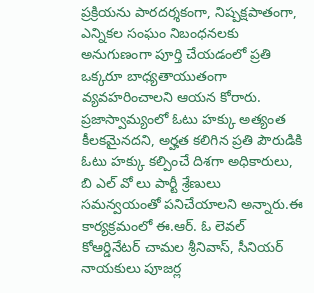ప్రక్రియను పారదర్శకంగా, నిష్పక్షపాతంగా, ఎన్నికల సంఘం నిబంధనలకు అనుగుణంగా పూర్తి చేయడంలో ప్రతి ఒక్కరూ బాధ్యతాయుతంగా వ్యవహరించాలని ఆయన కోరారు. ప్రజాస్వామ్యంలో ఓటు హక్కు అత్యంత కీలకమైనదని, అర్హత కలిగిన ప్రతి పౌరుడికి ఓటు హక్కు కల్పించే దిశగా అధికారులు, బి ఎల్ వో లు పార్టీ శ్రేణులు సమన్వయంతో పనిచేయాలని అన్నారు.ఈ కార్యక్రమంలో ఈ.ఆర్. ఓ లెవల్ కోఆర్డినేటర్ చామల శ్రీనివాస్, సీనియర్ నాయకులు పూజర్ల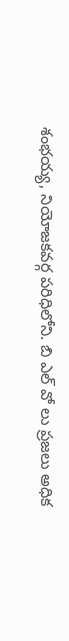శంభయ్య, నియోజకవర్గ పరిధిలోని. బి ఎల్ వో లు ప్రజలు అధిక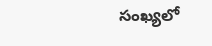సంఖ్యలో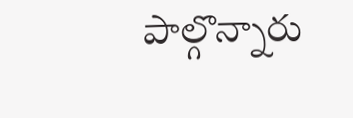పాల్గొన్నారు